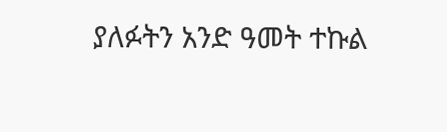ያለፉትን አንድ ዓመት ተኩል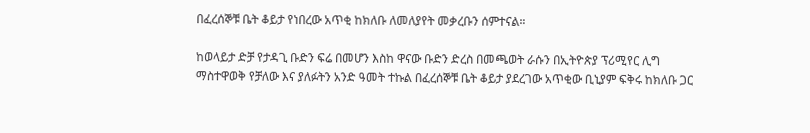በፈረሰኞቹ ቤት ቆይታ የነበረው አጥቂ ከክለቡ ለመለያየት መቃረቡን ሰምተናል።

ከወላይታ ድቻ የታዳጊ ቡድን ፍሬ በመሆን እስከ ዋናው ቡድን ድረስ በመጫወት ራሱን በኢትዮጵያ ፕሪሚየር ሊግ ማስተዋወቅ የቻለው እና ያለፉትን አንድ ዓመት ተኩል በፈረሰኞቹ ቤት ቆይታ ያደረገው አጥቂው ቢኒያም ፍቅሩ ከክለቡ ጋር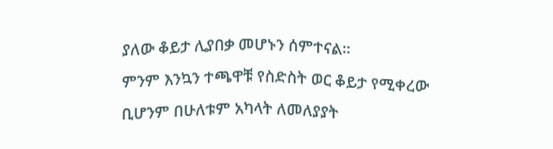ያለው ቆይታ ሊያበቃ መሆኑን ሰምተናል።
ምንም እንኳን ተጫዋቹ የስድስት ወር ቆይታ የሚቀረው ቢሆንም በሁለቱም አካላት ለመለያያት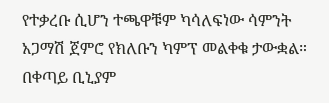የተቃረቡ ሲሆን ተጫዋቹም ካሳለፍነው ሳምንት አጋማሽ ጀምሮ የክለቡን ካምፕ መልቀቁ ታውቋል።
በቀጣይ ቢኒያም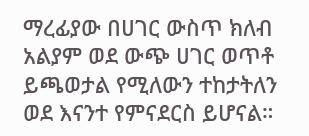ማረፊያው በሀገር ውስጥ ክለብ አልያም ወደ ውጭ ሀገር ወጥቶ ይጫወታል የሚለውን ተከታትለን ወደ እናንተ የምናደርስ ይሆናል።